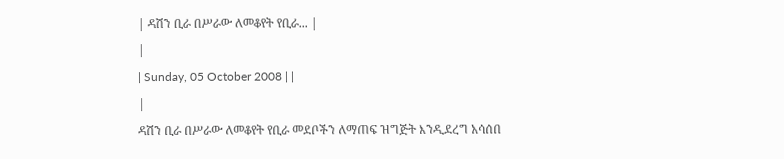| ዳሽን ቢራ በሥራው ለመቆየት የቢራ... |
|
| Sunday, 05 October 2008 | |
|
ዳሽን ቢራ በሥራው ለመቆየት የቢራ መደቦችን ለማጠፍ ዝግጅት እንዲደረግ አሳሰበ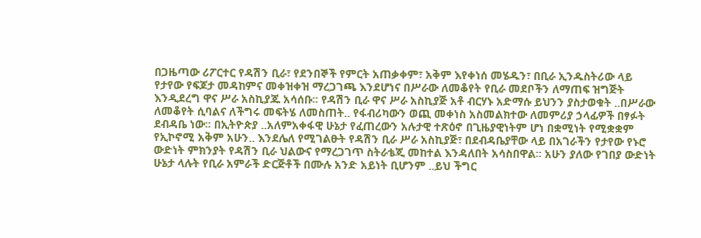በጋዜጣው ሪፖርተር የዳሽን ቢራ፣ የደንበኞች የምርት አጠቃቀም፣ አቅም እየቀነሰ መሄዱን፣ በቢራ ኢንዱስትሪው ላይ የታየው የፍጆታ መዳከምና መቀዝቀዝ ማረጋገጫ እንደሆነና በሥራው ለመቆየት የቢራ መደቦችን ለማጠፍ ዝግጅት እንዲደረግ ዋና ሥራ አስኪያጁ አሳሰቡ፡፡ የዳሽን ቢራ ዋና ሥራ አስኪያጅ አቶ ብርሃኑ አድማሱ ይህንን ያስታወቁት ..በሥራው ለመቆየት ሲባልና ለችግሩ መፍትሄ ለመስጠት.. የፋብሪካውን ወጪ መቀነስ አስመልክተው ለመምሪያ ኃላፊዎች በፃፉት ደብዳቤ ነው፡፡ በኢትዮጵያ ..አለምአቀፋዊ ሁኔታ የፈጠረውን አሉታዊ ተጽዕኖ በጊዜያዊነትም ሆነ በቋሚነት የሚቋቋም የኢኮኖሚ አቅም አሁን.. እንደሌለ የሚገልፁት የዳሽን ቢራ ሥራ አስኪያጅ፣ በደብዳቤያቸው ላይ በአገራችን የታየው የኑሮ ውድነት ምክንያት የዳሽን ቢራ ህልውና የማረጋገጥ ስትራቴጂ መከተል እንዳለበት አሳስበዋል፡፡ አሁን ያለው የገበያ ውድነት ሁኔታ ላሉት የቢራ አምራች ድርጅቶች በሙሉ አንድ አይነት ቢሆንም ..ይህ ችግር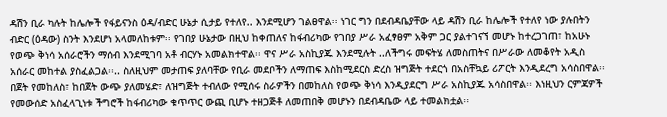ዳሽን ቢራ ካሉት ከሌሎች የፋይናንስ ዕዳ/ብድር ሁኔታ ሲታይ የተለየ.. እንደሚሆን ገልፀዋል፡፡ ነገር ግን በደብዳቤያቸው ላይ ዳሽን ቢራ ከሌሎች የተለየ ነው ያሉበትን ብድር (ዕዳው) ስንት እንደሆነ አላመለከቱም፡፡ የገበያ ሁኔታው በዚህ ከቀጠለና ከፋብሪካው የገበያ ሥራ አፈፃፀም አቅም ጋር ያልተገናኘ መሆኑ ከተረጋገጠ፣ ከአሁኑ የወጭ ቅነሳ አሰራሮችን ማሰብ እንደሚገባ አቶ ብርሃኑ አመልክተዋል፡፡ ዋና ሥራ አስኪያጁ እንደሚሉት ..ለችግሩ መፍትሄ ለመስጠትና በሥራው ለመቆየት አዲስ አሰራር መከተል ያስፈልጋል፡፡.. ስለዚህም መታጠፍ ያለባቸው የቢራ መደቦችን ለማጠፍ እስከሚደርስ ድረስ ዝግጅት ተደርጎ በአስቸኳይ ሪፖርት እንዲደረግ አሳስበዋል፡፡ በጀት የመከለስ፣ ከበጀት ውጭ ያለመሄድ፣ ለዝግጅት ተብለው የሚሰሩ ስራዎችን በመከለስ የወጭ ቅነሳ እንዲያደርግ ሥራ አስኪያጁ አሳስበዋል፡፡ እነዚህን ርምጃዎች የመውሰድ አስፈላጊነቱ ችግሮች ከፋብሪካው ቁጥጥር ውጪ ቢሆኑ ተዘጋጅቶ ለመጠበቅ መሆኑን በደብዳቤው ላይ ተመልክቷል፡፡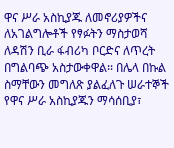ዋና ሥራ አስኪያጁ ለመኖሪያዎችና ለአገልግሎቶች የፃፉትን ማስታወሻ ለዳሽን ቢራ ፋብሪካ ቦርድና ለጥረት በግልባጭ አስታውቀዋል፡፡ በሌላ በኩል ስማቸውን መግለጽ ያልፈለጉ ሠራተኞች የዋና ሥራ አስኪያጁን ማሳሰቢያ፣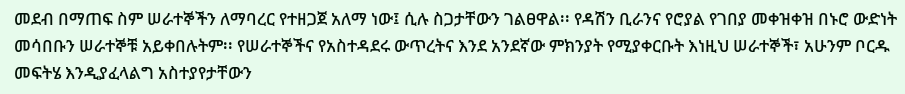መደብ በማጠፍ ስም ሠራተኞችን ለማባረር የተዘጋጀ አለማ ነው፤ ሲሉ ስጋታቸውን ገልፀዋል፡፡ የዳሽን ቢራንና የሮያል የገበያ መቀዝቀዝ በኑሮ ውድነት መሳበቡን ሠራተኞቹ አይቀበሉትም፡፡ የሠራተኞችና የአስተዳደሩ ውጥረትና እንደ አንደኛው ምክንያት የሚያቀርቡት እነዚህ ሠራተኞች፣ አሁንም ቦርዱ መፍትሄ እንዲያፈላልግ አስተያየታቸውን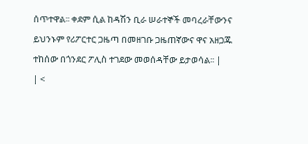ሰጥተዋል፡፡ ቀደም ሲል ከዳሽን ቢራ ሠራተኞች መባረራቸውንና ይህንኑም የሪፖርተር ጋዜጣ በመዘገቡ ጋዜጠኛውና ዋና አዘጋጁ ተከሰው በጎንደር ፖሊስ ተገደው መወሰዳቸው ይታወሳል፡፡ |
| <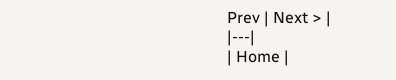Prev | Next > |
|---|
| Home |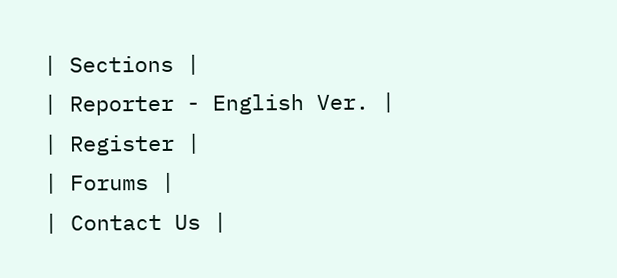| Sections |
| Reporter - English Ver. |
| Register |
| Forums |
| Contact Us |